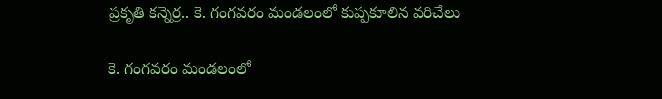ప్రకృతి కన్నెర్ర.. కె. గంగవరం మండలంలో కుప్పకూలిన వరిచేలు

కె. గంగవరం మండలంలో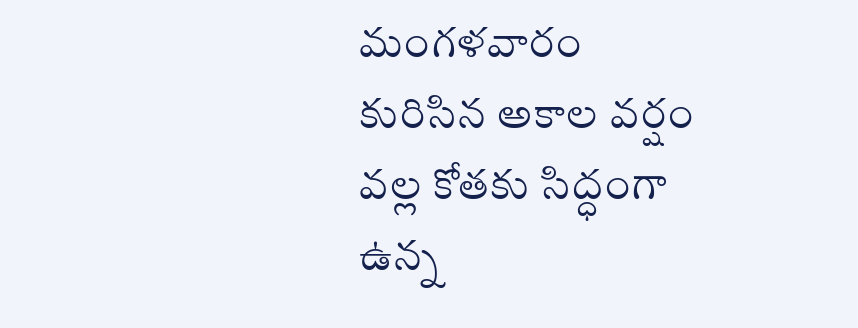మంగళవారం కురిసిన అకాల వర్షం వల్ల కోతకు సిద్ధంగా ఉన్న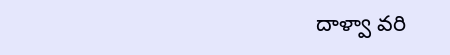దాళ్వా వరి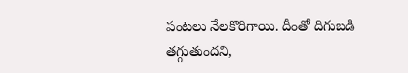పంటలు నేలకొరిగాయి. దీంతో దిగుబడి తగ్గుతుందని,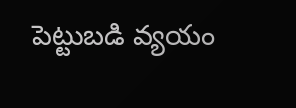పెట్టుబడి వ్యయం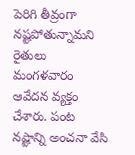పెరిగి తీవ్రంగా నష్టపోతున్నామని రైతులు మంగళవారం ఆవేదన వ్యక్తం చేశారు. పంట నష్టాన్ని అంచనా వేసి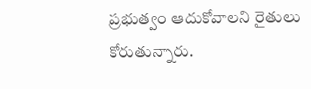ప్రభుత్వం ఆదుకోవాలని రైతులు కోరుతున్నారు.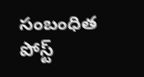సంబంధిత పోస్ట్